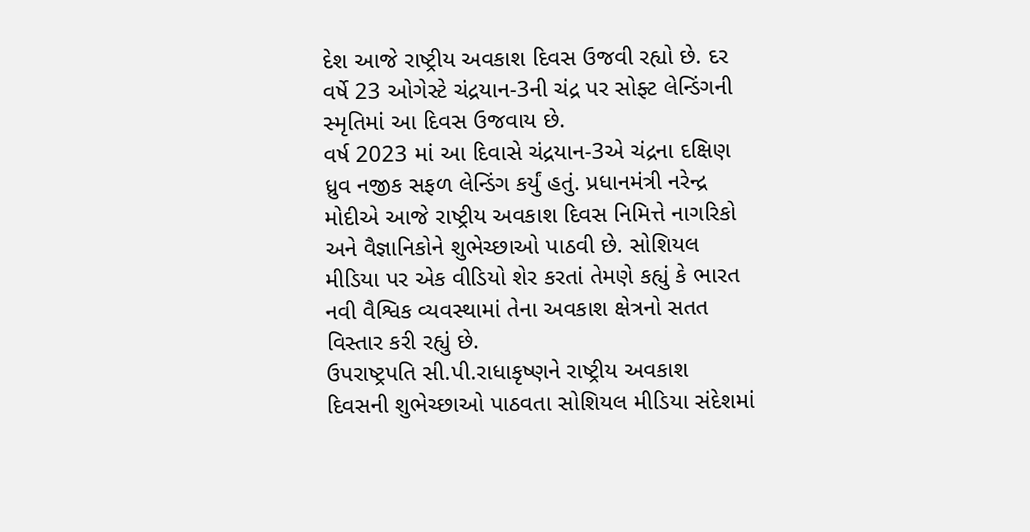દેશ આજે રાષ્ટ્રીય અવકાશ દિવસ ઉજવી રહ્યો છે. દર વર્ષે 23 ઓગેસ્ટે ચંદ્રયાન-3ની ચંદ્ર પર સોફ્ટ લેન્ડિંગની સ્મૃતિમાં આ દિવસ ઉજવાય છે.
વર્ષ 2023 માં આ દિવાસે ચંદ્રયાન-3એ ચંદ્રના દક્ષિણ ધ્રુવ નજીક સફળ લેન્ડિંગ કર્યું હતું. પ્રધાનમંત્રી નરેન્દ્ર મોદીએ આજે રાષ્ટ્રીય અવકાશ દિવસ નિમિત્તે નાગરિકો અને વૈજ્ઞાનિકોને શુભેચ્છાઓ પાઠવી છે. સોશિયલ મીડિયા પર એક વીડિયો શેર કરતાં તેમણે કહ્યું કે ભારત નવી વૈશ્વિક વ્યવસ્થામાં તેના અવકાશ ક્ષેત્રનો સતત વિસ્તાર કરી રહ્યું છે.
ઉપરાષ્ટ્રપતિ સી.પી.રાધાકૃષ્ણને રાષ્ટ્રીય અવકાશ દિવસની શુભેચ્છાઓ પાઠવતા સોશિયલ મીડિયા સંદેશમાં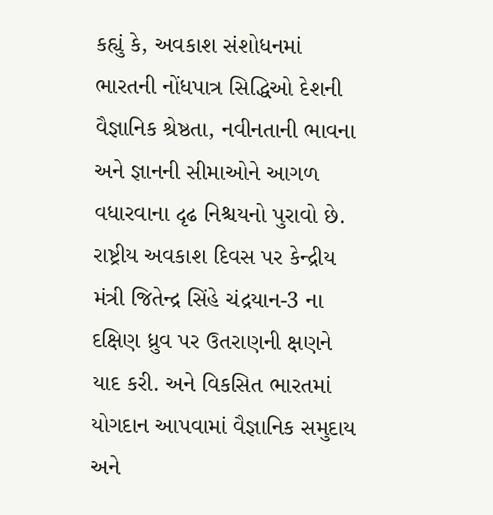કહ્યું કે, અવકાશ સંશોધનમાં ભારતની નોંધપાત્ર સિદ્ધિઓ દેશની વૈજ્ઞાનિક શ્રેષ્ઠતા, નવીનતાની ભાવના અને જ્ઞાનની સીમાઓને આગળ વધારવાના દૃઢ નિશ્ચયનો પુરાવો છે.
રાષ્ટ્રીય અવકાશ દિવસ પર કેન્દ્રીય મંત્રી જિતેન્દ્ર સિંહે ચંદ્રયાન-3 ના દક્ષિણ ધ્રુવ પર ઉતરાણની ક્ષણને યાદ કરી. અને વિકસિત ભારતમાં યોગદાન આપવામાં વૈજ્ઞાનિક સમુદાય અને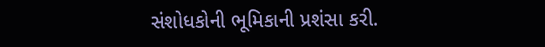સંશોધકોની ભૂમિકાની પ્રશંસા કરી.